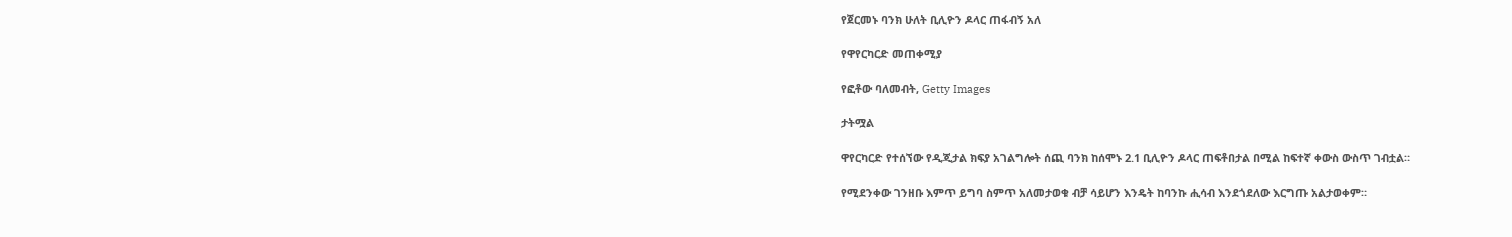የጀርመኑ ባንክ ሁለት ቢሊዮን ዶላር ጠፋብኝ አለ

የዋየርካርድ መጠቀሚያ

የፎቶው ባለመብት, Getty Images

ታትሟል

ዋየርካርድ የተሰኘው የዲጂታል ክፍያ አገልግሎት ሰጪ ባንክ ከሰሞኑ 2.1 ቢሊዮን ዶላር ጠፍቶበታል በሚል ከፍተኛ ቀውስ ውስጥ ገብቷል።

የሚደንቀው ገንዘቡ እምጥ ይግባ ስምጥ አለመታወቁ ብቻ ሳይሆን እንዴት ከባንኩ ሒሳብ እንደጎደለው እርግጡ አልታወቀም።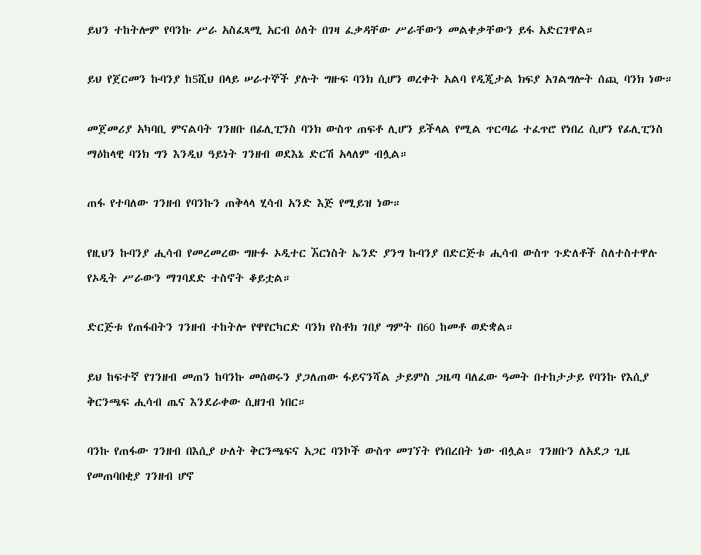ይህን ተከትሎም የባንኩ ሥራ አስፈጻሚ አርብ ዕለት በገዛ ፈቃዳቸው ሥራቸውን መልቀቃቸውን ይፋ አድርገዋል።

ይህ የጀርመን ኩባንያ ከ5ሺህ በላይ ሠራተኞች ያሉት ግዙፍ ባንክ ሲሆን ወረቀት አልባ የዲጂታል ክፍያ አገልግሎት ሰጪ ባንክ ነው።

መጀመሪያ አካባቢ ምናልባት ገንዘቡ በፊሊፒንስ ባንክ ውስጥ ጠፍቶ ሊሆን ይችላል የሚል ጥርጣሬ ተፈጥሮ የነበረ ሲሆን የፊሊፒንስ ማዕከላዊ ባንክ ግን እንዲህ ዓይነት ገንዘብ ወደእኔ ድርሽ አላለም ብሏል።

ጠፋ የተባለው ገንዘብ የባንኩን ጠቅላላ ሂሳብ አንድ እጅ የሚይዝ ነው።

የዚህን ኩባንያ ሒሳብ የመረመረው ግዙፉ ኦዲተር ኧርነስት ኤንድ ያንግ ኩባንያ በድርጅቱ ሒሳብ ውስጥ ጉድለቶች ስለተስተዋሉ የኦዲት ሥራውን ማገባደድ ተስኖት ቆይቷል።

ድርጅቱ የጠፋበትን ገንዘብ ተከትሎ የዋየርካርድ ባንክ የስቶክ ገበያ ግምት በ60 ከመቶ ወድቋል።

ይህ ከፍተኛ የገንዘብ መጠን ከባንኩ መሰወሩን ያጋለጠው ፋይናንሻል ታይምስ ጋዜጣ ባለፈው ዓመት በተከታታይ የባንኩ የእሲያ ቅርንጫፍ ሒሳብ ጤና እንደራቀው ሲዘገብ ነበር።

ባንኩ የጠፋው ገንዘብ በእሲያ ሁለት ቅርንጫፍና አጋር ባንኮች ውስጥ መገኘት የነበረበት ነው ብሏል። ገንዘቡን ለአደጋ ጊዜ የመጠባበቂያ ገንዘብ ሆኖ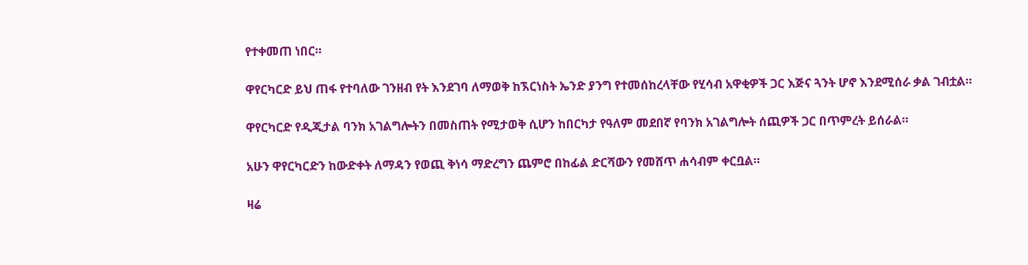የተቀመጠ ነበር።

ዋየርካርድ ይህ ጠፋ የተባለው ገንዘብ የት እንደገባ ለማወቅ ከኧርነስት ኤንድ ያንግ የተመሰከረላቸው የሂሳብ አዋቂዎች ጋር እጅና ጓንት ሆኖ እንደሚሰራ ቃል ገብቷል።

ዋየርካርድ የዲጂታል ባንክ አገልግሎትን በመስጠት የሚታወቅ ሲሆን ከበርካታ የዓለም መደበኛ የባንክ አገልግሎት ሰጪዎች ጋር በጥምረት ይሰራል።

አሁን ዋየርካርድን ከውድቀት ለማዳን የወጪ ቅነሳ ማድረግን ጨምሮ በከፊል ድርሻውን የመሸጥ ሐሳብም ቀርቧል።

ዛሬ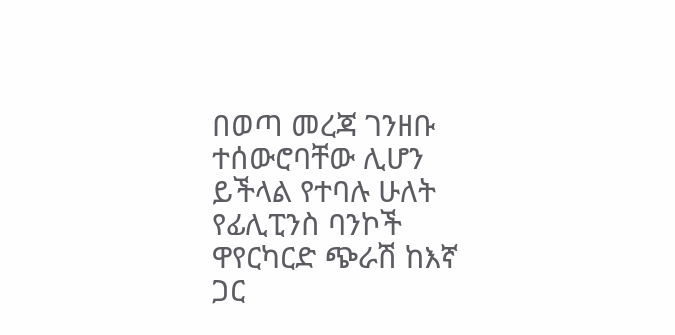በወጣ መረጃ ገንዘቡ ተሰውሮባቸው ሊሆን ይችላል የተባሉ ሁለት የፊሊፒንስ ባንኮች ዋየርካርድ ጭራሽ ከእኛ ጋር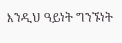እንዲህ ዓይነት ግንኙነት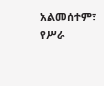አልመሰተም፣ የሥራ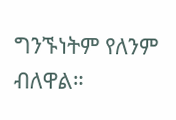ግንኙነትም የለንም ብለዋል።